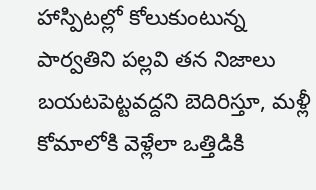హాస్పిటల్లో కోలుకుంటున్న పార్వతిని పల్లవి తన నిజాలు బయటపెట్టవద్దని బెదిరిస్తూ, మళ్లీ కోమాలోకి వెళ్లేలా ఒత్తిడికి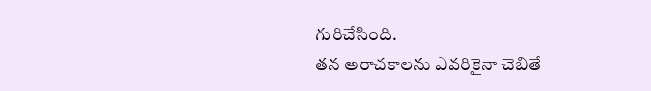గురిచేసింది.
తన అరాచకాలను ఎవరికైనా చెబితే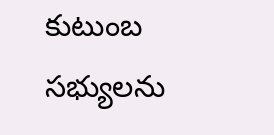కుటుంబ సభ్యులను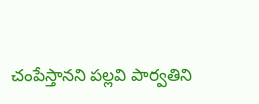చంపేస్తానని పల్లవి పార్వతిని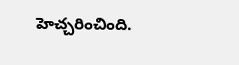హెచ్చరించింది.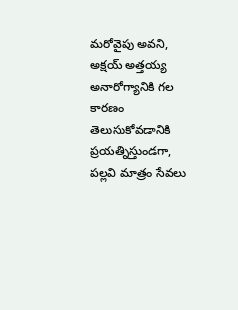మరోవైపు అవని, అక్షయ్ అత్తయ్య అనారోగ్యానికి గల కారణం తెలుసుకోవడానికి ప్రయత్నిస్తుండగా, పల్లవి మాత్రం సేవలు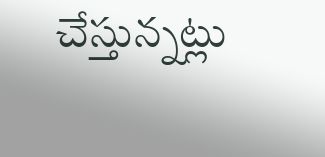చేస్తున్నట్లు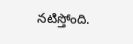నటిస్తోంది.